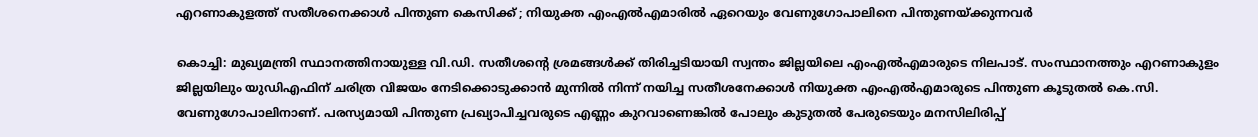എറണാകുളത്ത് സതീശനെക്കാള്‍ പിന്തുണ കെസിക്ക് ; നിയുക്ത എംഎല്‍എമാരില്‍ ഏറെയും വേണുഗോപാലിനെ പിന്തുണയ്ക്കുന്നവര്‍

കൊച്ചി: മുഖ്യമന്ത്രി സ്ഥാനത്തിനായുള്ള വി.ഡി. സതീശന്‍റെ ശ്രമങ്ങള്‍ക്ക് തിരിച്ചടിയായി സ്വന്തം ജില്ലയിലെ എംഎല്‍എമാരുടെ നിലപാട്. സംസ്ഥാനത്തും എറണാകുളം ജില്ലയിലും യുഡിഎഫിന് ചരിത്ര വിജയം നേടിക്കൊടുക്കാന്‍ മുന്നില്‍ നിന്ന് നയിച്ച സതീശനേക്കാള്‍ നിയുക്ത എംഎല്‍എമാരുടെ പിന്തുണ കൂടുതല്‍ കെ.സി. വേണുഗോപാലിനാണ്. പരസ്യമായി പിന്തുണ പ്രഖ്യാപിച്ചവരുടെ എണ്ണം കുറവാണെങ്കില്‍ പോലും കുടുതല്‍ പേരുടെയും മനസിലിരിപ്പ്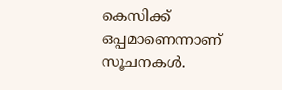കെസിക്ക് ഒപ്പമാണെന്നാണ് സൂചനകള്‍.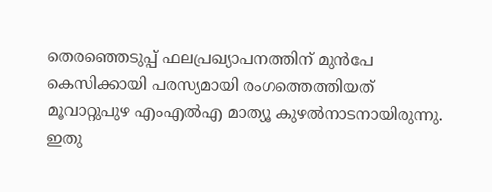തെരഞ്ഞെടുപ്പ് ഫലപ്രഖ്യാപനത്തിന് മുന്‍പേ കെസിക്കായി പരസ്യമായി രംഗത്തെത്തിയത് മൂവാറ്റുപുഴ എംഎല്‍എ മാത്യൂ കുഴല്‍നാടനായിരുന്നു. ഇതു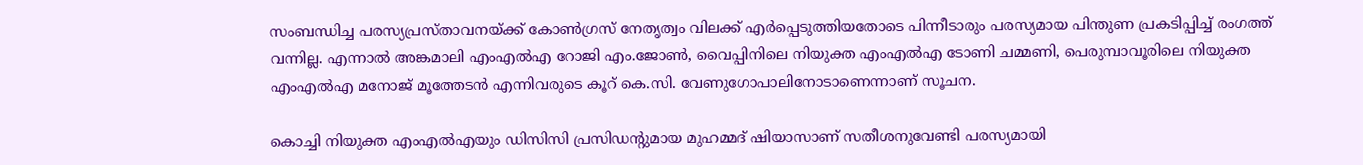സംബന്ധിച്ച പരസ്യപ്രസ്താവനയ്ക്ക് കോണ്‍ഗ്രസ് നേതൃത്വം വിലക്ക് എര്‍പ്പെടുത്തിയതോടെ പിന്നീടാരും പരസ്യമായ പിന്തുണ പ്രകടിപ്പിച്ച് രംഗത്ത് വന്നില്ല. എന്നാല്‍ അങ്കമാലി എംഎല്‍എ റോജി എം.ജോണ്‍, വൈപ്പിനിലെ നിയുക്ത എംഎല്‍എ ടോണി ചമ്മണി, പെരുമ്പാവൂരിലെ നിയുക്ത എംഎല്‍എ മനോജ് മൂത്തേടന്‍ എന്നിവരുടെ കൂറ് കെ.സി. വേണുഗോപാലിനോടാണെന്നാണ് സൂചന.

കൊച്ചി നിയുക്ത എംഎല്‍എയും ഡിസിസി പ്രസിഡന്‍റുമായ മുഹമ്മദ് ഷിയാസാണ് സതീശനുവേണ്ടി പരസ്യമായി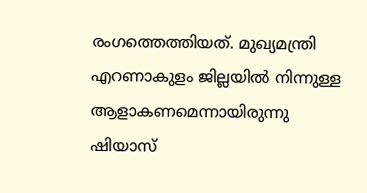രംഗത്തെത്തിയത്. മുഖ്യമന്ത്രി എറണാകുളം ജില്ലയില്‍ നിന്നുള്ള ആളാകണമെന്നായിരുന്നു ഷിയാസ്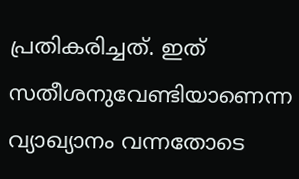പ്രതികരിച്ചത്. ഇത് സതീശനുവേണ്ടിയാണെന്ന വ്യാഖ്യാനം വന്നതോടെ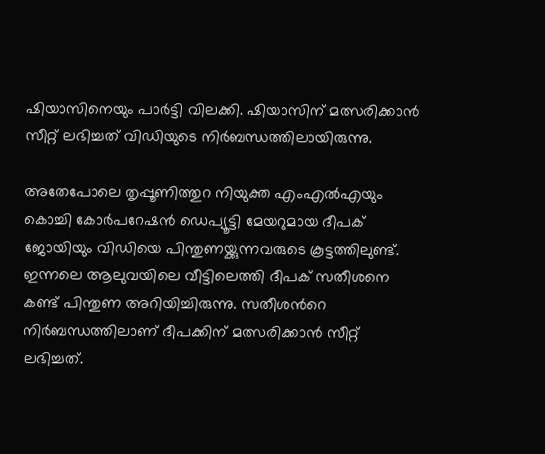ഷിയാസിനെയും പാര്‍ട്ടി വിലക്കി. ഷിയാസിന് മത്സരിക്കാന്‍ സീറ്റ് ലഭിച്ചത് വിഡിയുടെ നിര്‍ബന്ധത്തിലായിരുന്നു.

അതേപോലെ തൃപ്പൂണിത്തുറ നിയുക്ത എംഎല്‍എയും കൊച്ചി കോര്‍പറേഷന്‍ ഡെപ്യൂട്ടി മേയറുമായ ദീപക് ജോയിയും വിഡിയെ പിന്തുണയ്ക്കുന്നവരുടെ കൂട്ടത്തിലുണ്ട്. ഇന്നലെ ആലുവയിലെ വീട്ടിലെത്തി ദീപക് സതീശനെ കണ്ട് പിന്തുണ അറിയിച്ചിരുന്നു. സതീശന്‍റെ നിര്‍ബന്ധത്തിലാണ് ദീപക്കിന് മത്സരിക്കാന്‍ സീറ്റ് ലഭിച്ചത്.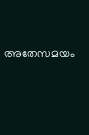അതേസമയം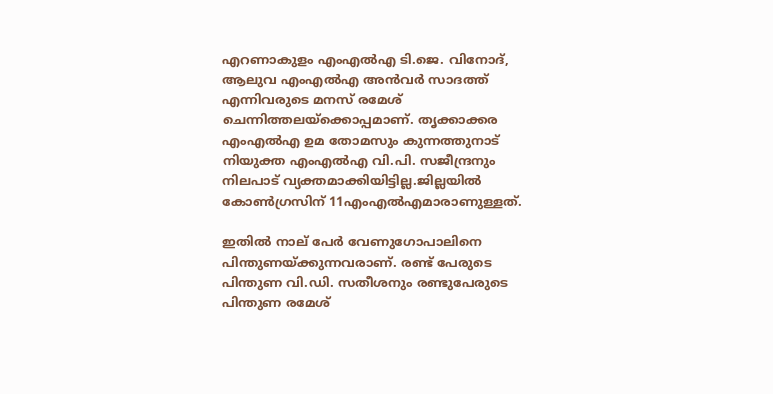എറണാകുളം എംഎല്‍എ ടി.ജെ. വിനോദ്, ആലുവ എംഎല്‍എ അന്‍വര്‍ സാദത്ത് എന്നിവരുടെ മനസ് രമേശ് ചെന്നിത്തലയ്‌ക്കൊപ്പമാണ്. തൃക്കാക്കര എംഎല്‍എ ഉമ തോമസും കുന്നത്തുനാട് നിയുക്ത എംഎല്‍എ വി.പി. സജീന്ദ്രനും നിലപാട് വ്യക്തമാക്കിയിട്ടില്ല.ജില്ലയില്‍ കോണ്‍ഗ്രസിന് 11എംഎല്‍എമാരാണുള്ളത്.

ഇതില്‍ നാല് പേര്‍ വേണുഗോപാലിനെ പിന്തുണയ്ക്കുന്നവരാണ്. രണ്ട് പേരുടെ പിന്തുണ വി.ഡി. സതീശനും രണ്ടുപേരുടെ പിന്തുണ രമേശ്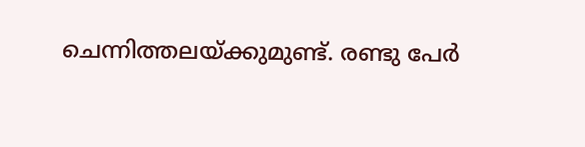ചെന്നിത്തലയ്ക്കുമുണ്ട്. രണ്ടു പേര്‍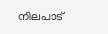നിലപാട്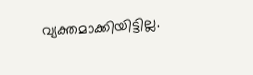വ്യക്തമാക്കിയിട്ടില്ല.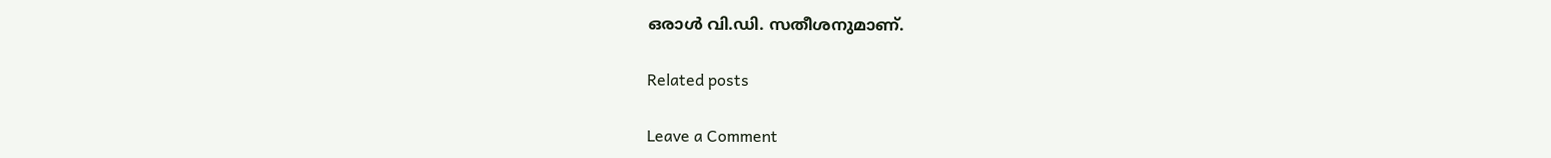ഒരാള്‍ വി.ഡി. സതീശനുമാണ്.

Related posts

Leave a Comment